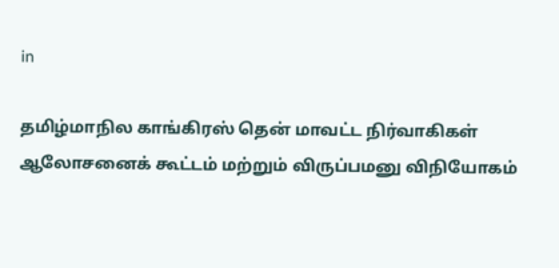in

தமிழ்மாநில காங்கிரஸ் தென் மாவட்ட நிர்வாகிகள் ஆலோசனைக் கூட்டம் மற்றும் விருப்பமனு விநியோகம்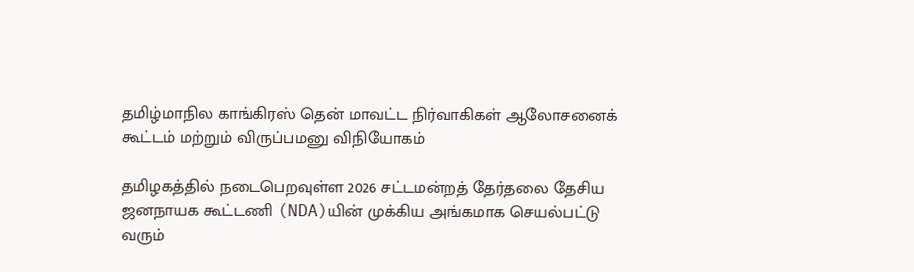தமிழ்மாநில காங்கிரஸ் தென் மாவட்ட நிர்வாகிகள் ஆலோசனைக் கூட்டம் மற்றும் விருப்பமனு விநியோகம்

தமிழகத்தில் நடைபெறவுள்ள 2026 சட்டமன்றத் தேர்தலை தேசிய ஜனநாயக கூட்டணி (NDA)யின் முக்கிய அங்கமாக செயல்பட்டு வரும்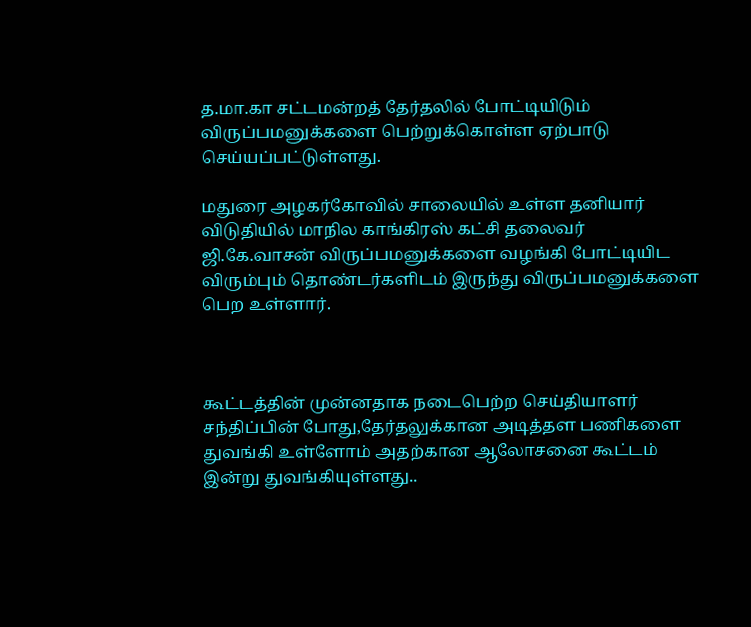த.மா.கா சட்டமன்றத் தேர்தலில் போட்டியிடும் விருப்பமனுக்களை பெற்றுக்கொள்ள ஏற்பாடு செய்யப்பட்டுள்ளது.

மதுரை அழகர்கோவில் சாலையில் உள்ள தனியார் விடுதியில் மாநில காங்கிரஸ் கட்சி தலைவர் ஜி.கே.வாசன் விருப்பமனுக்களை வழங்கி போட்டியிட விரும்பும் தொண்டர்களிடம் இருந்து விருப்பமனுக்களை பெற உள்ளார்.



கூட்டத்தின் முன்னதாக நடைபெற்ற செய்தியாளர் சந்திப்பின் போது,தேர்தலுக்கான அடித்தள பணிகளை துவங்கி உள்ளோம் அதற்கான ஆலோசனை கூட்டம் இன்று துவங்கியுள்ளது..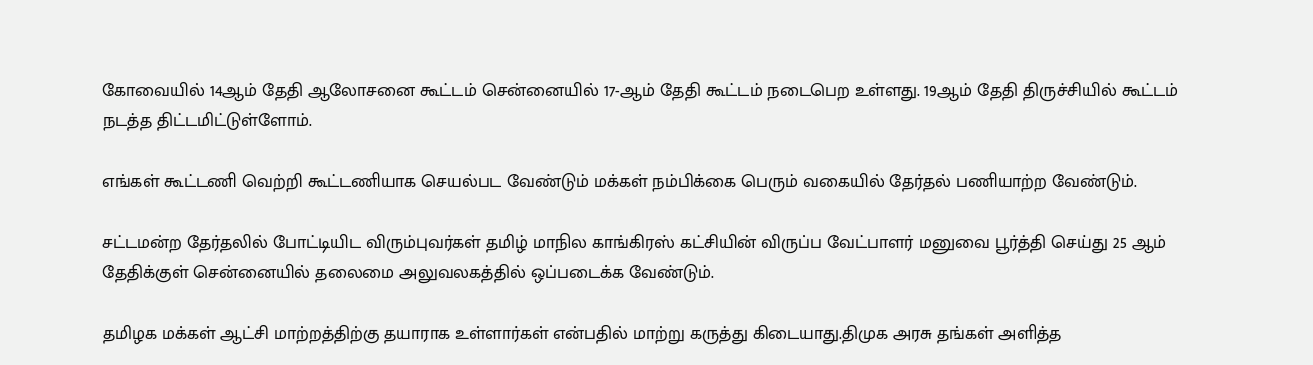கோவையில் 14ஆம் தேதி ஆலோசனை கூட்டம் சென்னையில் 17-ஆம் தேதி கூட்டம் நடைபெற உள்ளது. 19ஆம் தேதி திருச்சியில் கூட்டம் நடத்த திட்டமிட்டுள்ளோம்.

எங்கள் கூட்டணி வெற்றி கூட்டணியாக செயல்பட வேண்டும் மக்கள் நம்பிக்கை பெரும் வகையில் தேர்தல் பணியாற்ற வேண்டும்.

சட்டமன்ற தேர்தலில் போட்டியிட விரும்புவர்கள் தமிழ் மாநில காங்கிரஸ் கட்சியின் விருப்ப வேட்பாளர் மனுவை பூர்த்தி செய்து 25 ஆம் தேதிக்குள் சென்னையில் தலைமை அலுவலகத்தில் ஒப்படைக்க வேண்டும்.

தமிழக மக்கள் ஆட்சி மாற்றத்திற்கு தயாராக உள்ளார்கள் என்பதில் மாற்று கருத்து கிடையாது.திமுக அரசு தங்கள் அளித்த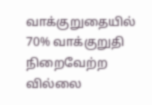வாக்குறுதையில் 70% வாக்குறுதி நிறைவேற்ற வில்லை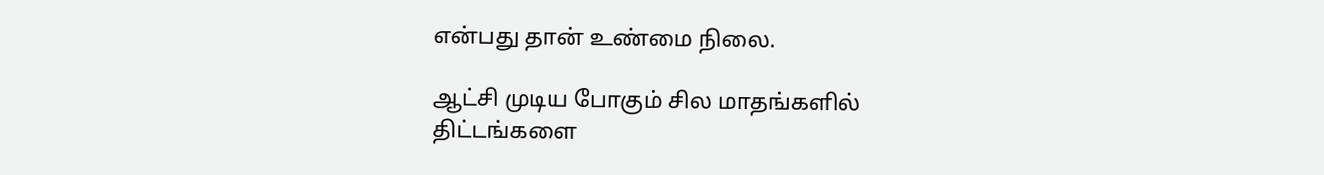என்பது தான் உண்மை நிலை.

ஆட்சி முடிய போகும் சில மாதங்களில்
திட்டங்களை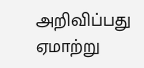அறிவிப்பது ஏமாற்று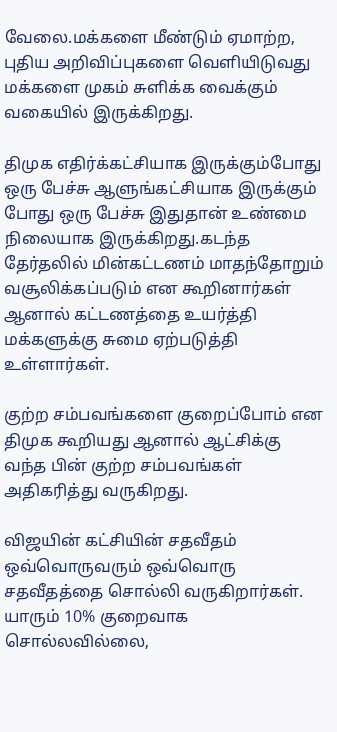வேலை.மக்களை மீண்டும் ஏமாற்ற, புதிய அறிவிப்புகளை வெளியிடுவது மக்களை முகம் சுளிக்க வைக்கும் வகையில் இருக்கிறது.

திமுக எதிர்க்கட்சியாக இருக்கும்போது ஒரு பேச்சு ஆளுங்கட்சியாக இருக்கும் போது ஒரு பேச்சு இதுதான் உண்மை நிலையாக இருக்கிறது.கடந்த தேர்தலில் மின்கட்டணம் மாதந்தோறும் வசூலிக்கப்படும் என கூறினார்கள் ஆனால் கட்டணத்தை உயர்த்தி மக்களுக்கு சுமை ஏற்படுத்தி உள்ளார்கள்.

குற்ற சம்பவங்களை குறைப்போம் என திமுக கூறியது ஆனால் ஆட்சிக்கு வந்த பின் குற்ற சம்பவங்கள் அதிகரித்து வருகிறது.

விஜயின் கட்சியின் சதவீதம் ஒவ்வொருவரும் ஒவ்வொரு சதவீதத்தை சொல்லி வருகிறார்கள். யாரும் 10% குறைவாக சொல்லவில்லை,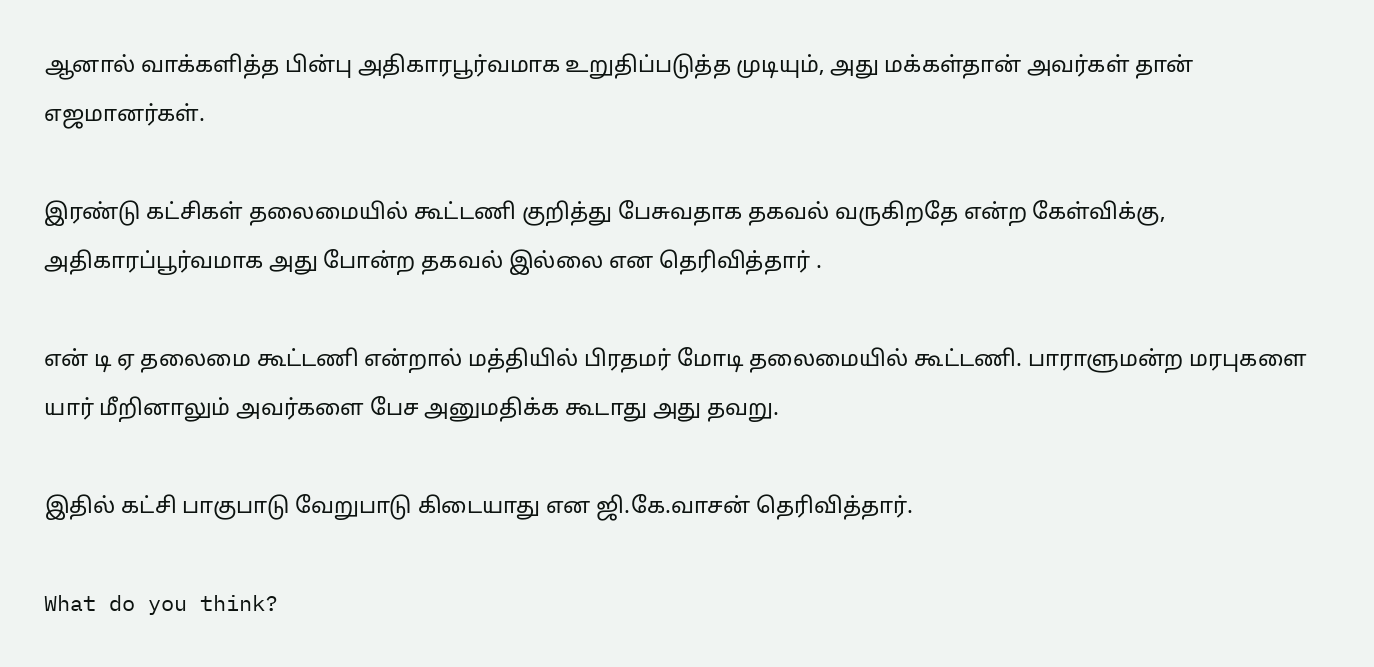ஆனால் வாக்களித்த பின்பு அதிகாரபூர்வமாக உறுதிப்படுத்த முடியும், அது மக்கள்தான் அவர்கள் தான் எஜமானர்கள்.

இரண்டு கட்சிகள் தலைமையில் கூட்டணி குறித்து பேசுவதாக தகவல் வருகிறதே என்ற கேள்விக்கு, அதிகாரப்பூர்வமாக அது போன்ற தகவல் இல்லை என தெரிவித்தார் .

என் டி ஏ தலைமை கூட்டணி என்றால் மத்தியில் பிரதமர் மோடி தலைமையில் கூட்டணி. பாராளுமன்ற மரபுகளை யார் மீறினாலும் அவர்களை பேச அனுமதிக்க கூடாது அது தவறு.

இதில் கட்சி பாகுபாடு வேறுபாடு கிடையாது என ஜி.கே.வாசன் தெரிவித்தார்.

What do you think?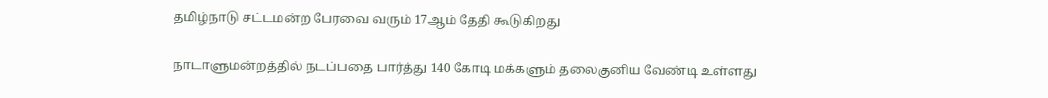தமிழ்நாடு சட்டமன்ற பேரவை வரும் 17ஆம் தேதி கூடுகிறது

நாடாளுமன்றத்தில் நடப்பதை பார்த்து 140 கோடி மக்களும் தலைகுனிய வேண்டி உள்ளது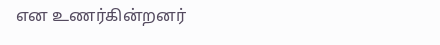என உணர்கின்றனர்